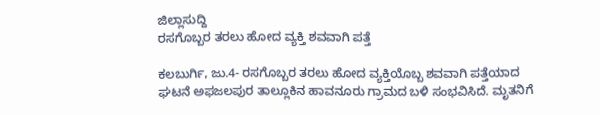ಜಿಲ್ಲಾಸುದ್ದಿ
ರಸಗೊಬ್ಬರ ತರಲು ಹೋದ ವ್ಯಕ್ತಿ ಶವವಾಗಿ ಪತ್ತೆ

ಕಲಬುರ್ಗಿ, ಜು.4- ರಸಗೊಬ್ಬರ ತರಲು ಹೋದ ವ್ಯಕ್ತಿಯೊಬ್ಬ ಶವವಾಗಿ ಪತ್ತೆಯಾದ ಘಟನೆ ಅಫಜಲಪುರ ತಾಲ್ಲೂಕಿನ ಹಾವನೂರು ಗ್ರಾಮದ ಬಳಿ ಸಂಭವಿಸಿದೆ. ಮೃತನಿಗೆ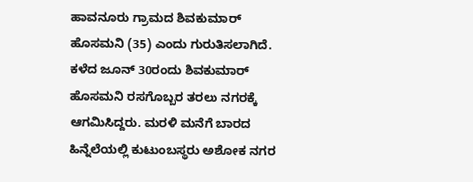ಹಾವನೂರು ಗ್ರಾಮದ ಶಿವಕುಮಾರ್ ಹೊಸಮನಿ (35) ಎಂದು ಗುರುತಿಸಲಾಗಿದೆ.
ಕಳೆದ ಜೂನ್ 30ರಂದು ಶಿವಕುಮಾರ್ ಹೊಸಮನಿ ರಸಗೊಬ್ಬರ ತರಲು ನಗರಕ್ಕೆ ಆಗಮಿಸಿದ್ದರು. ಮರಳಿ ಮನೆಗೆ ಬಾರದ ಹಿನ್ನೆಲೆಯಲ್ಲಿ ಕುಟುಂಬಸ್ಥರು ಅಶೋಕ ನಗರ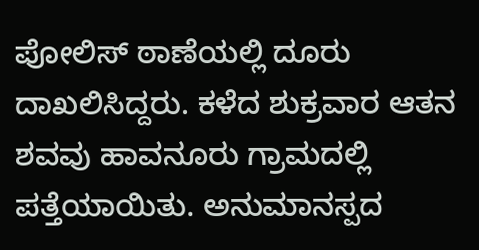ಪೋಲಿಸ್ ಠಾಣೆಯಲ್ಲಿ ದೂರು ದಾಖಲಿಸಿದ್ದರು. ಕಳೆದ ಶುಕ್ರವಾರ ಆತನ ಶವವು ಹಾವನೂರು ಗ್ರಾಮದಲ್ಲಿ ಪತ್ತೆಯಾಯಿತು. ಅನುಮಾನಸ್ಪದ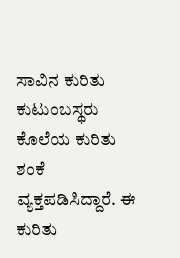ಸಾವಿನ ಕುರಿತು ಕುಟುಂಬಸ್ಥರು ಕೊಲೆಯ ಕುರಿತು ಶಂಕೆ ವ್ಯಕ್ತಪಡಿಸಿದ್ದಾರೆ. ಈ ಕುರಿತು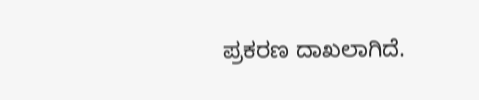ಪ್ರಕರಣ ದಾಖಲಾಗಿದೆ.